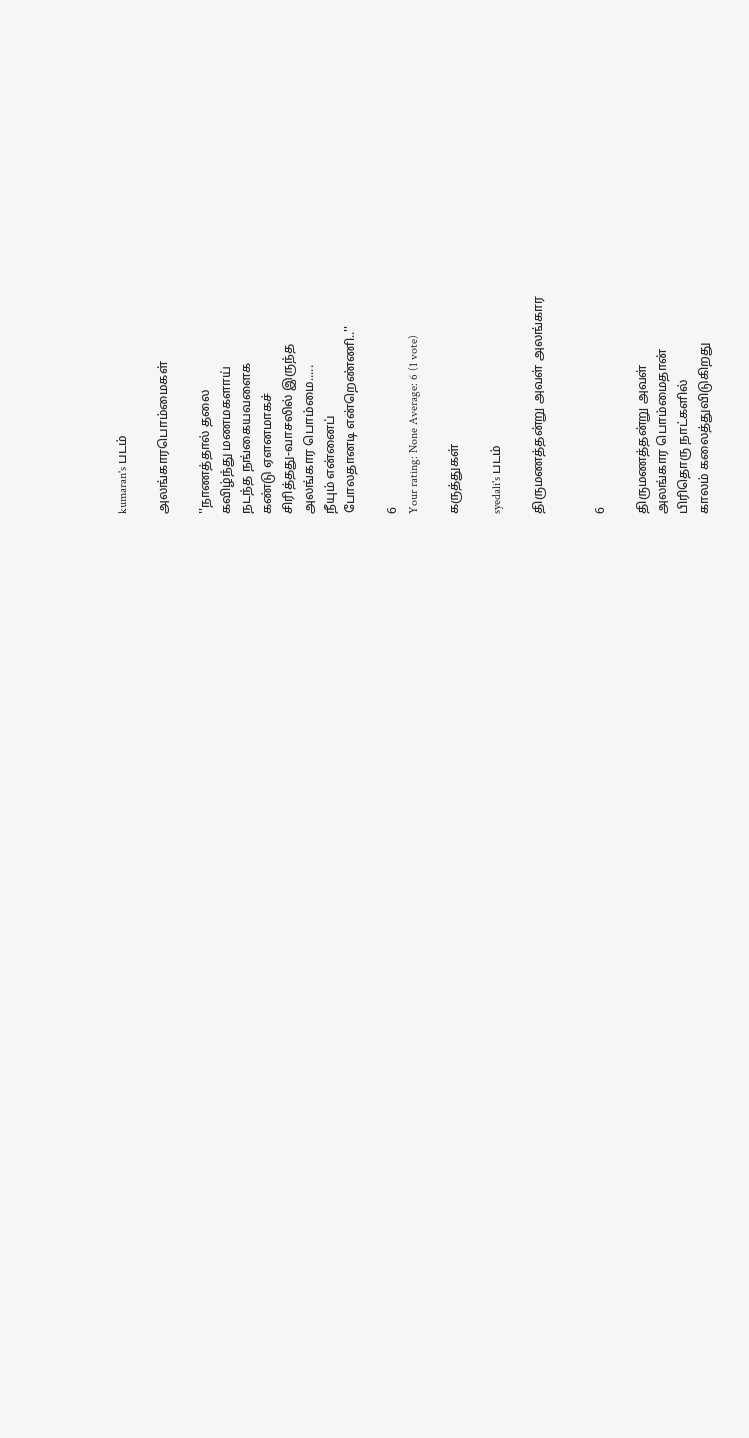kumaran's படம்

அலங்காரபொம்மைகள்

''நாணத்தால் தலை
கவிழ்ந்து மணமகளாய்
நடந்த நங்கையவளைக
கண்டு ஏளனமாகச்
சிரித்தது-வாசலில் இருந்த
அலங்கார பொம்மை.....
நீயும் என்னைப்
போலதானடி என்றெண்ணி..''

6
Your rating: None Average: 6 (1 vote)

கருத்துகள்

syedali's படம்

திருமணத்தன்று அவள் அலங்கார


6

திருமணத்தன்று அவள்
அலங்கார பொம்மைதான்
பிரிதொரு நாட்களில்
காலம் கலைத்துவிடுகிறது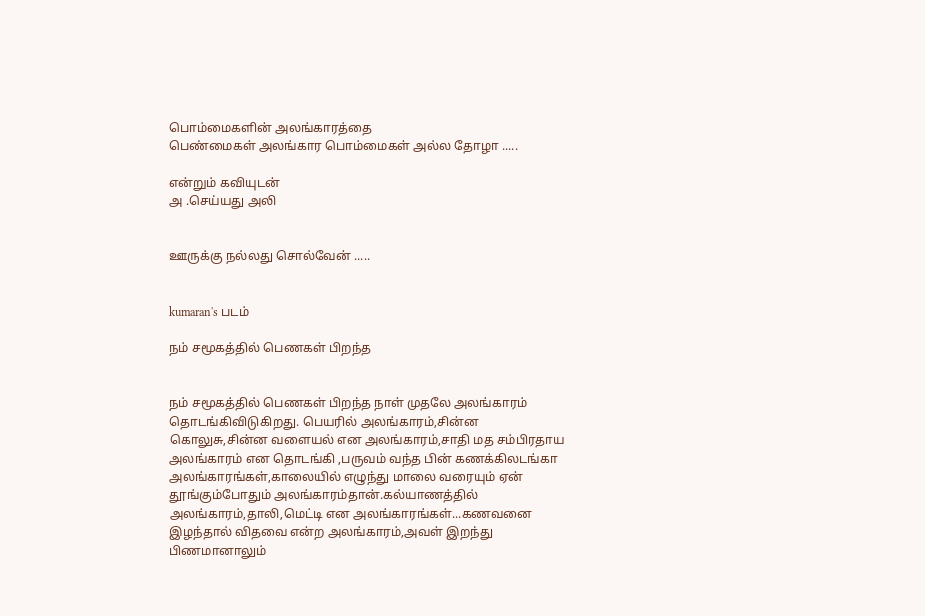பொம்மைகளின் அலங்காரத்தை
பெண்மைகள் அலங்கார பொம்மைகள் அல்ல தோழா .....

என்றும் கவியுடன்
அ .செய்யது அலி


ஊருக்கு நல்லது சொல்வேன் .....


kumaran's படம்

நம் சமூகத்தில் பெணகள் பிறந்த


நம் சமூகத்தில் பெணகள் பிறந்த நாள் முதலே அலங்காரம் தொடங்கிவிடுகிறது. பெயரில் அலங்காரம்,சின்ன கொலுசு,சின்ன வளையல் என அலங்காரம்,சாதி மத சம்பிரதாய அலங்காரம் என தொடங்கி ,பருவம் வந்த பின் கணக்கிலடங்கா அலங்காரங்கள்,காலையில் எழுந்து மாலை வரையும் ஏன் தூங்கும்போதும் அலங்காரம்தான்.கல்யாணத்தில் அலங்காரம்,தாலி,மெட்டி என அலங்காரங்கள்...கணவனை இழந்தால் விதவை என்ற அலங்காரம்,அவள் இறந்து பிணமானாலும்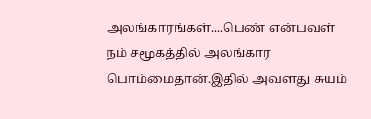அலங்காரங்கள்....பெண் என்பவள் நம் சமூகத்தில் அலங்கார பொம்மைதான்.இதில் அவளது சுயம்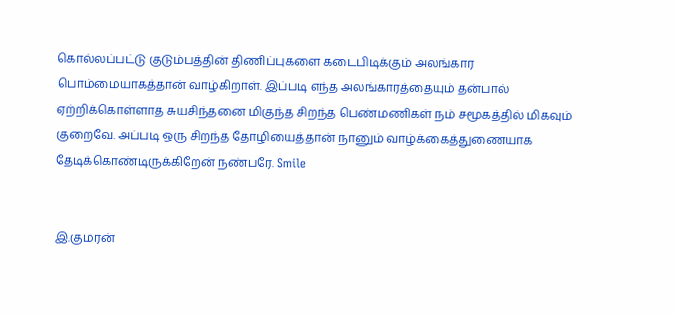கொல்லப்பட்டு குடும்பத்தின் திணிப்புகளை கடைபிடிக்கும் அலங்கார பொம்மையாகத்தான் வாழ்கிறாள். இப்படி எந்த அலங்காரத்தையும் தன்பால் ஏற்றிக்கொள்ளாத சுயசிந்தனை மிகுந்த சிறந்த பெண்மணிகள் நம் சமூகத்தில் மிகவும் குறைவே. அப்படி ஒரு சிறந்த தோழியைத்தான் நானும் வாழ்க்கைத்துணையாக தேடிக்கொண்டிருக்கிறேன் நண்பரே. Smile


இ.குமரன்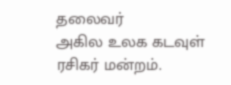தலைவர்
அகில உலக கடவுள் ரசிகர் மன்றம்.